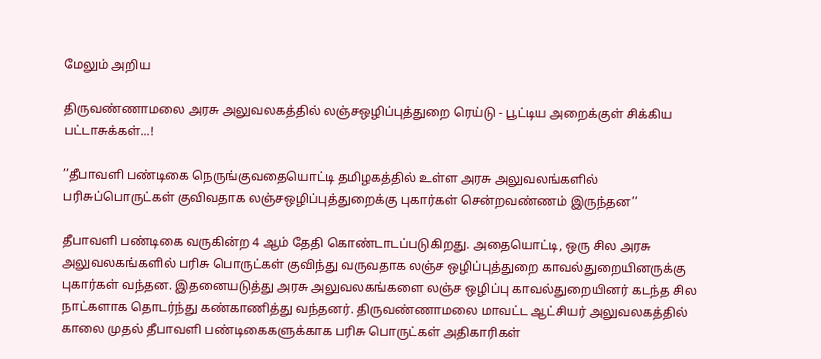மேலும் அறிய

திருவண்ணாமலை அரசு அலுவலகத்தில் லஞ்சஒழிப்புத்துறை ரெய்டு - பூட்டிய அறைக்குள் சிக்கிய பட்டாசுக்கள்...!

’’தீபாவளி பண்டிகை நெருங்குவதையொட்டி தமிழகத்தில் உள்ள அரசு அலுவலங்களில் பரிசுப்பொருட்கள் குவிவதாக லஞ்சஒழிப்புத்துறைக்கு புகார்கள் சென்றவண்ணம் இருந்தன’’

தீபாவளி பண்டிகை வருகின்ற 4 ஆம் தேதி கொண்டாடப்படுகிறது. அதையொட்டி, ஒரு சில அரசு அலுவலகங்களில் பரிசு பொருட்கள் குவிந்து வருவதாக லஞ்ச ஒழிப்புத்துறை காவல்துறையினருக்கு புகார்கள் வந்தன. இதனையடுத்து அரசு அலுவலகங்களை லஞ்ச ஒழிப்பு காவல்துறையினர் கடந்த சில நாட்களாக தொடர்ந்து கண்காணித்து வந்தனர். திருவண்ணாமலை மாவட்ட ஆட்சியர் அலுவலகத்தில் காலை முதல் தீபாவளி பண்டிகைகளுக்காக பரிசு பொருட்கள் அதிகாரிகள்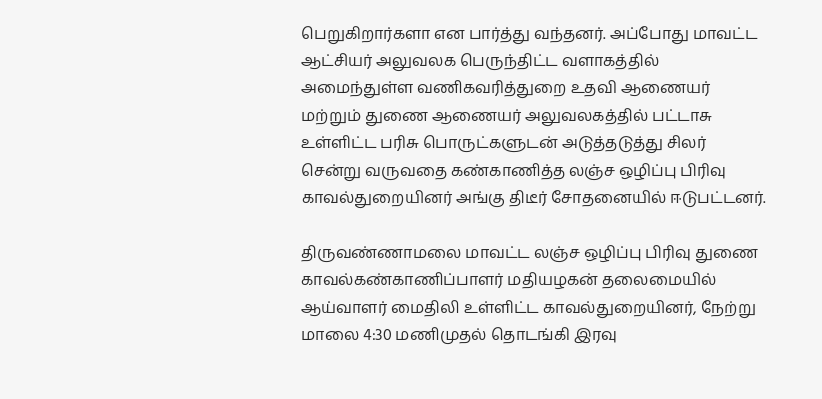பெறுகிறார்களா என பார்த்து வந்தனர். அப்போது மாவட்ட ஆட்சியர் அலுவலக பெருந்திட்ட வளாகத்தில் அமைந்துள்ள வணிகவரித்துறை உதவி ஆணையர் மற்றும் துணை ஆணையர் அலுவலகத்தில் பட்டாசு உள்ளிட்ட பரிசு பொருட்களுடன் அடுத்தடுத்து சிலர் சென்று வருவதை கண்காணித்த லஞ்ச ஒழிப்பு பிரிவு காவல்துறையினர் அங்கு திடீர் சோதனையில் ஈடுபட்டனர்.

திருவண்ணாமலை மாவட்ட லஞ்ச ஒழிப்பு பிரிவு துணை காவல்கண்காணிப்பாளர் மதியழகன் தலைமையில் ஆய்வாளர் மைதிலி உள்ளிட்ட காவல்துறையினர், நேற்று மாலை 4:30 மணிமுதல் தொடங்கி இரவு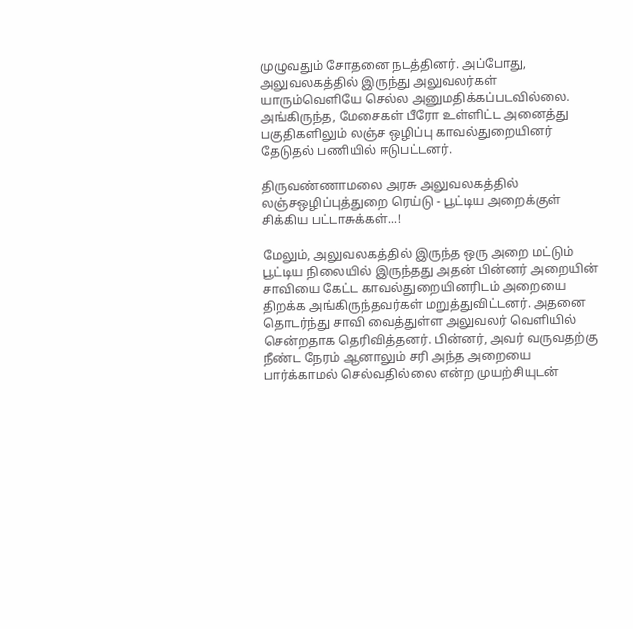முழுவதும் சோதனை நடத்தினர். அப்போது, அலுவலகத்தில் இருந்து அலுவலர்கள் யாரும்வெளியே செல்ல அனுமதிக்கப்படவில்லை. அங்கிருந்த, மேசைகள் பீரோ உள்ளிட்ட அனைத்து பகுதிகளிலும் லஞ்ச ஒழிப்பு காவல்துறையினர்  தேடுதல் பணியில் ஈடுபட்டனர்.

திருவண்ணாமலை அரசு அலுவலகத்தில் லஞ்சஒழிப்புத்துறை ரெய்டு - பூட்டிய அறைக்குள் சிக்கிய பட்டாசுக்கள்...!

மேலும், அலுவலகத்தில் இருந்த ஒரு அறை மட்டும் பூட்டிய நிலையில் இருந்தது அதன் பின்னர் அறையின் சாவியை கேட்ட காவல்துறையினரிடம் அறையை திறக்க அங்கிருந்தவர்கள் மறுத்துவிட்டனர். அதனை தொடர்ந்து சாவி வைத்துள்ள அலுவலர் வெளியில் சென்றதாக தெரிவித்தனர். பின்னர், அவர் வருவதற்கு  நீண்ட நேரம் ஆனாலும் சரி அந்த அறையை பார்க்காமல் செல்வதில்லை என்ற முயற்சியுடன்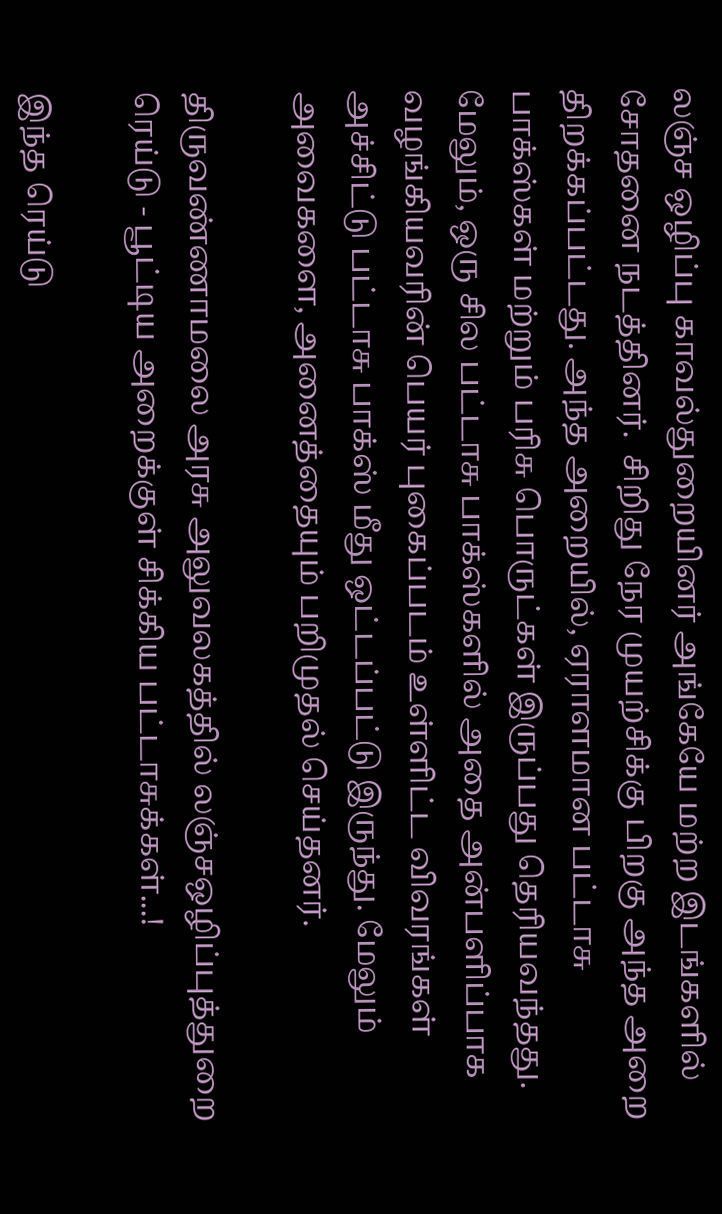லஞ்ச ஒழிப்பு காவல்துறையினர் அங்கேயே மற்ற இடங்களில் சோதனை நடத்தினர்.  சிறிது நேர முயற்சிக்கு பிறகு அந்த அறை திறக்கப்பட்டது. அந்த அறையில், ஏராளமான பட்டாசு பாக்ஸ்கள் மற்றும் பரிசு பொருட்கள் இருப்பது தெரியவந்தது. மேலும், ஒரு சில பட்டாசு பாக்ஸ்களில் அதை அன்பளிப்பாக வழங்கியவரின் பெயர் புகைப்படம் உள்ளிட்ட விவரங்கள் அச்சிட்டு பட்டாசு பாக்ஸ் மீது ஒட்டப்பட்டு இருந்து. மேலும் அவைகளை, அனைத்தையும் பறிமுதல் செய்தனர்.

திருவண்ணாமலை அரசு அலுவலகத்தில் லஞ்சஒழிப்புத்துறை ரெய்டு - பூட்டிய அறைக்குள் சிக்கிய பட்டாசுக்கள்...!

இந்த ரெய்டு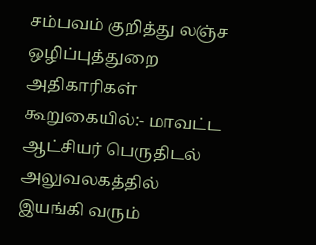சம்பவம் குறித்து லஞ்ச ஒழிப்புத்துறை அதிகாரிகள் கூறுகையில்:- மாவட்ட ஆட்சியர் பெருதிடல் அலுவலகத்தில் இயங்கி வரும்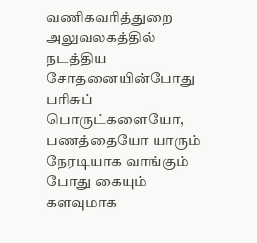வணிகவரித்துறை அலுவலகத்தில் நடத்திய சோதனையின்போது பரிசுப் பொருட்களையோ, பணத்தையோ யாரும் நேரடியாக வாங்கும் போது கையும் களவுமாக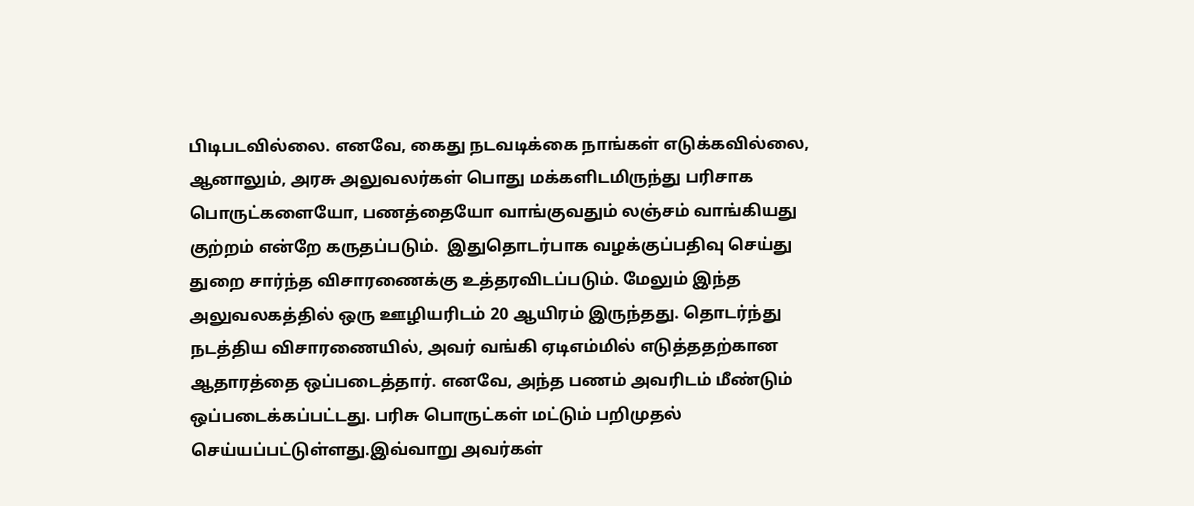பிடிபடவில்லை. எனவே, கைது நடவடிக்கை நாங்கள் எடுக்கவில்லை, ஆனாலும், அரசு அலுவலர்கள் பொது மக்களிடமிருந்து பரிசாக பொருட்களையோ, பணத்தையோ வாங்குவதும் லஞ்சம் வாங்கியது குற்றம் என்றே கருதப்படும்.  இதுதொடர்பாக வழக்குப்பதிவு செய்து துறை சார்ந்த விசாரணைக்கு உத்தரவிடப்படும். மேலும் இந்த அலுவலகத்தில் ஒரு ஊழியரிடம் 20 ஆயிரம் இருந்தது. தொடர்ந்து நடத்திய விசாரணையில், அவர் வங்கி ஏடிஎம்மில் எடுத்ததற்கான ஆதாரத்தை ஒப்படைத்தார். எனவே, அந்த பணம் அவரிடம் மீண்டும் ஒப்படைக்கப்பட்டது. பரிசு பொருட்கள் மட்டும் பறிமுதல் செய்யப்பட்டுள்ளது.இவ்வாறு அவர்கள்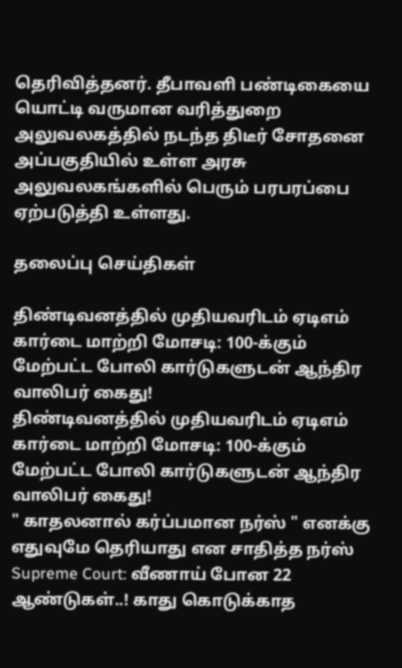தெரிவித்தனர். தீபாவளி பண்டிகையை யொட்டி வருமான வரித்துறை அலுவலகத்தில் நடந்த திடீர் சோதனை அப்பகுதியில் உள்ள அரசு அலுவலகங்களில் பெரும் பரபரப்பை ஏற்படுத்தி உள்ளது.

தலைப்பு செய்திகள்

திண்டிவனத்தில் முதியவரிடம் ஏடிஎம் கார்டை மாற்றி மோசடி: 100-க்கும் மேற்பட்ட போலி கார்டுகளுடன் ஆந்திர வாலிபர் கைது!
திண்டிவனத்தில் முதியவரிடம் ஏடிஎம் கார்டை மாற்றி மோசடி: 100-க்கும் மேற்பட்ட போலி கார்டுகளுடன் ஆந்திர வாலிபர் கைது!
" காதலனால் கர்ப்பமான நர்ஸ் " எனக்கு எதுவுமே தெரியாது என சாதித்த நர்ஸ்
Supreme Court: வீணாய் போன 22 ஆண்டுகள்..! காது கொடுக்காத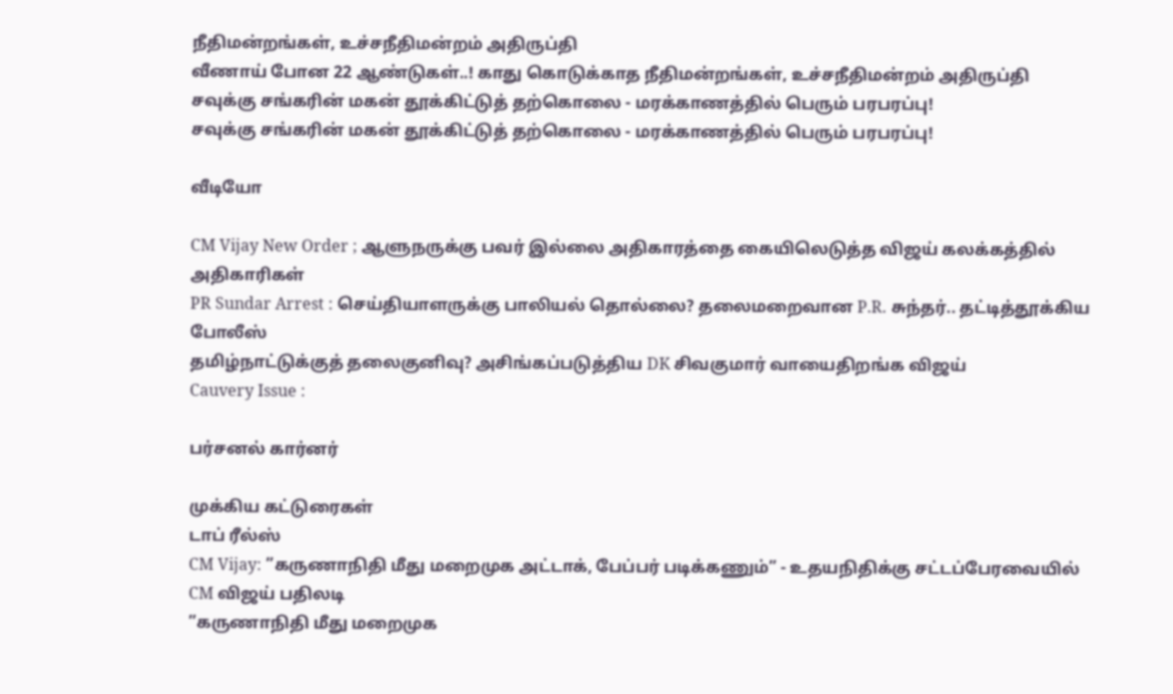நீதிமன்றங்கள், உச்சநீதிமன்றம் அதிருப்தி
வீணாய் போன 22 ஆண்டுகள்..! காது கொடுக்காத நீதிமன்றங்கள், உச்சநீதிமன்றம் அதிருப்தி
சவுக்கு சங்கரின் மகன் தூக்கிட்டுத் தற்கொலை - மரக்காணத்தில் பெரும் பரபரப்பு!
சவுக்கு சங்கரின் மகன் தூக்கிட்டுத் தற்கொலை - மரக்காணத்தில் பெரும் பரபரப்பு!

வீடியோ

CM Vijay New Order ; ஆளுநருக்கு பவர் இல்லை அதிகாரத்தை கையிலெடுத்த விஜய் கலக்கத்தில் அதிகாரிகள்
PR Sundar Arrest : செய்தியாளருக்கு பாலியல் தொல்லை? தலைமறைவான P.R. சுந்தர்.. தட்டித்தூக்கிய போலீஸ்
தமிழ்நாட்டுக்குத் தலைகுனிவு? அசிங்கப்படுத்திய DK சிவகுமார் வாயைதிறங்க விஜய்
Cauvery Issue :

பர்சனல் கார்னர்

முக்கிய கட்டுரைகள்
டாப் ரீல்ஸ்
CM Vijay: ”கருணாநிதி மீது மறைமுக அட்டாக், பேப்பர் படிக்கணும்” - உதயநிதிக்கு சட்டப்பேரவையில் CM விஜய் பதிலடி
”கருணாநிதி மீது மறைமுக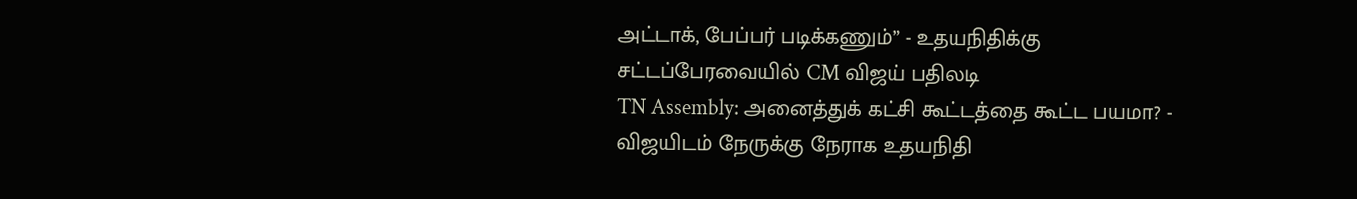அட்டாக், பேப்பர் படிக்கணும்” - உதயநிதிக்கு சட்டப்பேரவையில் CM விஜய் பதிலடி
TN Assembly: அனைத்துக் கட்சி கூட்டத்தை கூட்ட பயமா? - விஜயிடம் நேருக்கு நேராக உதயநிதி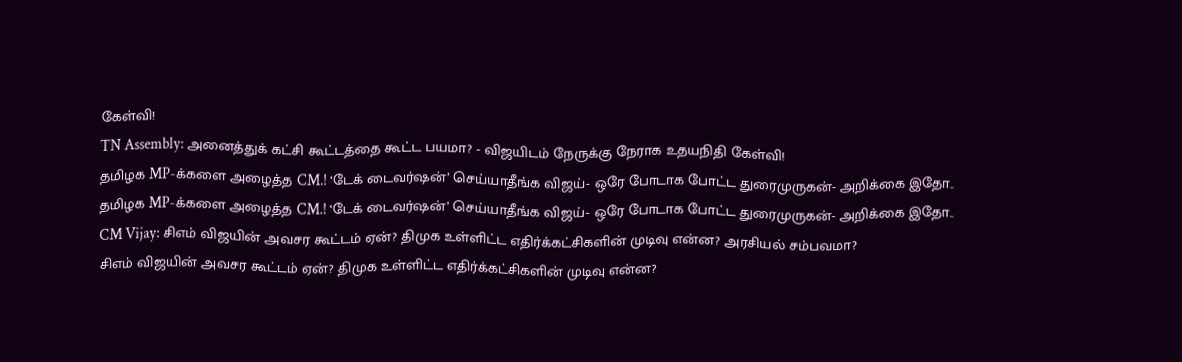கேள்வி!
TN Assembly: அனைத்துக் கட்சி கூட்டத்தை கூட்ட பயமா? - விஜயிடம் நேருக்கு நேராக உதயநிதி கேள்வி!
தமிழக MP-க்களை அழைத்த CM.! ‘டேக் டைவர்ஷன்’ செய்யாதீங்க விஜய்- ஒரே போடாக போட்ட துரைமுருகன்- அறிக்கை இதோ..
தமிழக MP-க்களை அழைத்த CM.! ‘டேக் டைவர்ஷன்’ செய்யாதீங்க விஜய்- ஒரே போடாக போட்ட துரைமுருகன்- அறிக்கை இதோ..
CM Vijay: சிஎம் விஜயின் அவசர கூட்டம் ஏன்? திமுக உள்ளிட்ட எதிர்க்கட்சிகளின் முடிவு என்ன? அரசியல் சம்பவமா?
சிஎம் விஜயின் அவசர கூட்டம் ஏன்? திமுக உள்ளிட்ட எதிர்க்கட்சிகளின் முடிவு என்ன?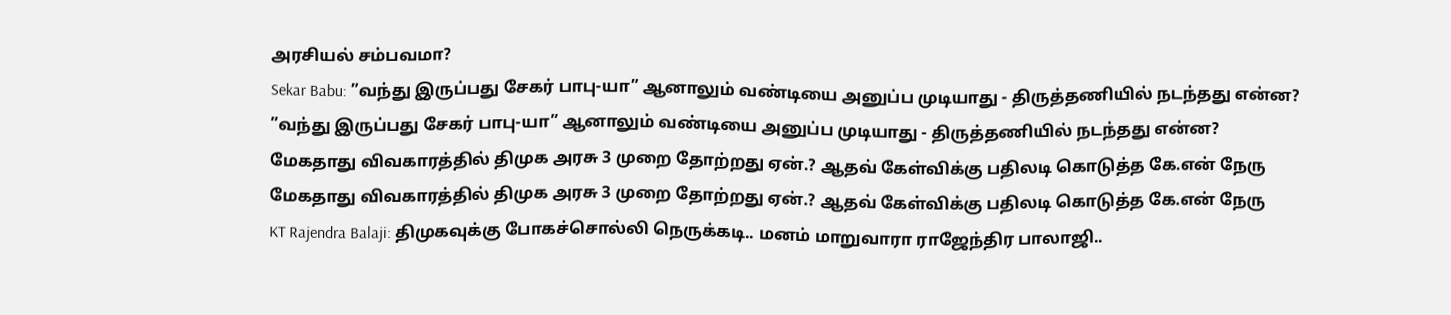அரசியல் சம்பவமா?
Sekar Babu: ”வந்து இருப்பது சேகர் பாபு-யா” ஆனாலும் வண்டியை அனுப்ப முடியாது - திருத்தணியில் நடந்தது என்ன?
”வந்து இருப்பது சேகர் பாபு-யா” ஆனாலும் வண்டியை அனுப்ப முடியாது - திருத்தணியில் நடந்தது என்ன?
மேகதாது விவகாரத்தில் திமுக அரசு 3 முறை தோற்றது ஏன்.? ஆதவ் கேள்விக்கு பதிலடி கொடுத்த கே.என் நேரு
மேகதாது விவகாரத்தில் திமுக அரசு 3 முறை தோற்றது ஏன்.? ஆதவ் கேள்விக்கு பதிலடி கொடுத்த கே.என் நேரு
KT Rajendra Balaji: திமுகவுக்கு போகச்சொல்லி நெருக்கடி.. மனம் மாறுவாரா ராஜேந்திர பாலாஜி..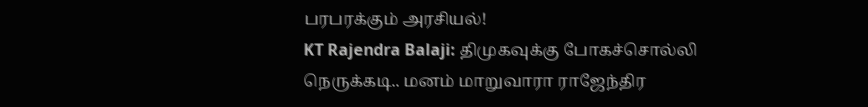பரபரக்கும் அரசியல்!
KT Rajendra Balaji: திமுகவுக்கு போகச்சொல்லி நெருக்கடி.. மனம் மாறுவாரா ராஜேந்திர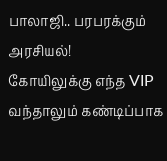பாலாஜி.. பரபரக்கும் அரசியல்!
கோயிலுக்கு எந்த VIP வந்தாலும் கண்டிப்பாக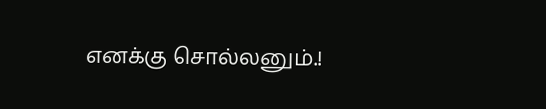எனக்கு சொல்லனும்.!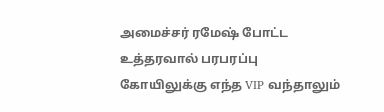அமைச்சர் ரமேஷ் போட்ட உத்தரவால் பரபரப்பு
கோயிலுக்கு எந்த VIP வந்தாலும்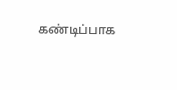கண்டிப்பாக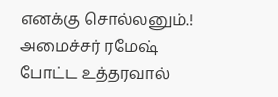எனக்கு சொல்லனும்.! அமைச்சர் ரமேஷ் போட்ட உத்தரவால்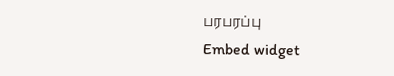பரபரப்பு
Embed widget